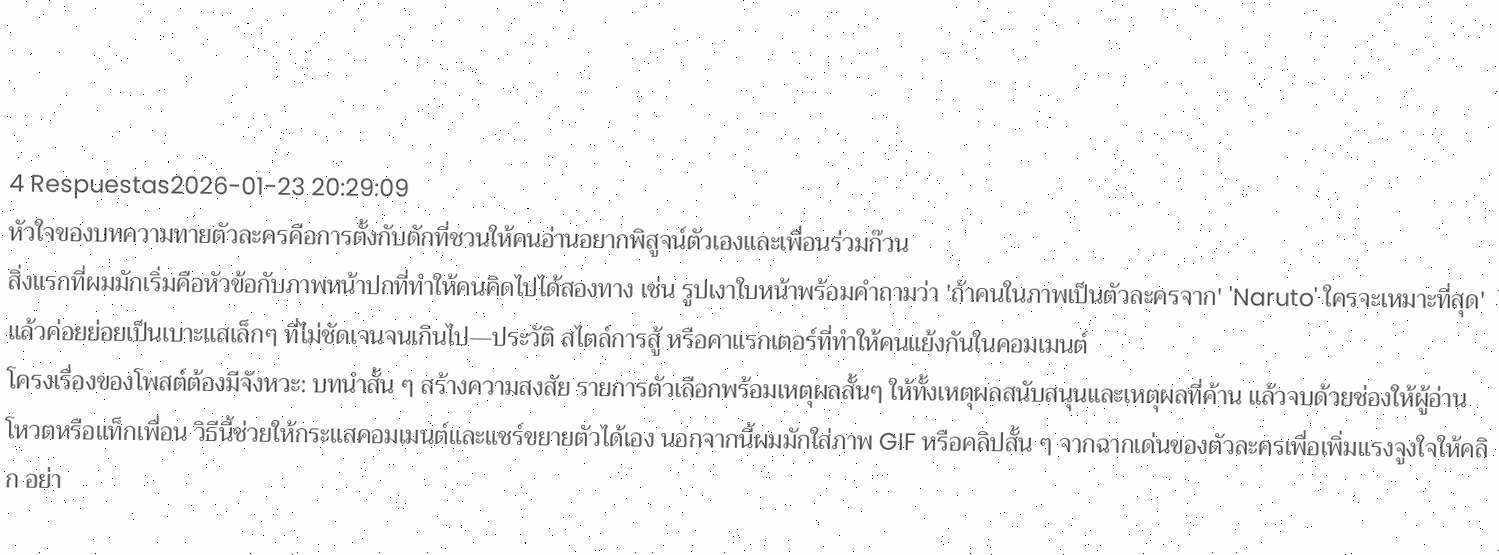4 Respuestas2026-01-23 20:29:09
หัวใจของบทความทายตัวละครคือการตั้งกับดักที่ชวนให้คนอ่านอยากพิสูจน์ตัวเองและเพื่อนร่วมก๊วน
สิ่งแรกที่ผมมักเริ่มคือหัวข้อกับภาพหน้าปกที่ทำให้คนคิดไปได้สองทาง เช่น รูปเงาใบหน้าพร้อมคำถามว่า 'ถ้าคนในภาพเป็นตัวละครจาก' 'Naruto' ใครจะเหมาะที่สุด' แล้วค่อยย่อยเป็นเบาะแสเล็กๆ ที่ไม่ชัดเจนจนเกินไป—ประวัติ สไตล์การสู้ หรือคาแรกเตอร์ที่ทำให้คนแย้งกันในคอมเมนต์
โครงเรื่องของโพสต์ต้องมีจังหวะ: บทนำสั้น ๆ สร้างความสงสัย รายการตัวเลือกพร้อมเหตุผลสั้นๆ ให้ทั้งเหตุผลสนับสนุนและเหตุผลที่ค้าน แล้วจบด้วยช่องให้ผู้อ่านโหวตหรือแท็กเพื่อน วิธีนี้ช่วยให้กระแสคอมเมนต์และแชร์ขยายตัวได้เอง นอกจากนี้ผมมักใส่ภาพ GIF หรือคลิปสั้น ๆ จากฉากเด่นของตัวละครเพื่อเพิ่มแรงจูงใจให้คลิก อย่า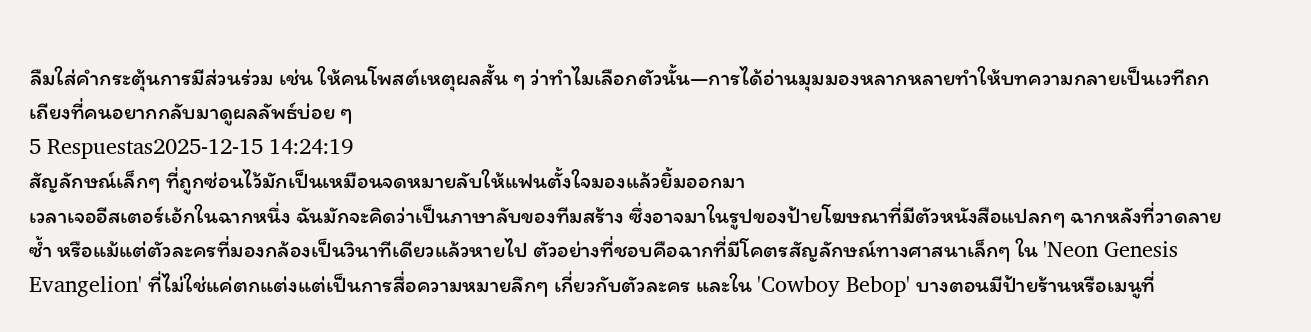ลืมใส่คำกระตุ้นการมีส่วนร่วม เช่น ให้คนโพสต์เหตุผลสั้น ๆ ว่าทำไมเลือกตัวนั้น—การได้อ่านมุมมองหลากหลายทำให้บทความกลายเป็นเวทีถกเถียงที่คนอยากกลับมาดูผลลัพธ์บ่อย ๆ
5 Respuestas2025-12-15 14:24:19
สัญลักษณ์เล็กๆ ที่ถูกซ่อนไว้มักเป็นเหมือนจดหมายลับให้แฟนตั้งใจมองแล้วยิ้มออกมา
เวลาเจออีสเตอร์เอ้กในฉากหนึ่ง ฉันมักจะคิดว่าเป็นภาษาลับของทีมสร้าง ซึ่งอาจมาในรูปของป้ายโฆษณาที่มีตัวหนังสือแปลกๆ ฉากหลังที่วาดลายซ้ำ หรือแม้แต่ตัวละครที่มองกล้องเป็นวินาทีเดียวแล้วหายไป ตัวอย่างที่ชอบคือฉากที่มีโคตรสัญลักษณ์ทางศาสนาเล็กๆ ใน 'Neon Genesis Evangelion' ที่ไม่ใช่แค่ตกแต่งแต่เป็นการสื่อความหมายลึกๆ เกี่ยวกับตัวละคร และใน 'Cowboy Bebop' บางตอนมีป้ายร้านหรือเมนูที่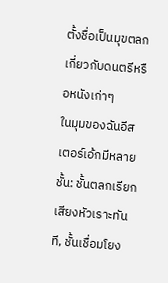ตั้งชื่อเป็นมุขตลกเกี่ยวกับดนตรีหรือหนังเก่าๆ
ในมุมของฉันอีสเตอร์เอ้กมีหลายชั้น: ชั้นตลกเรียกเสียงหัวเราะทันที, ชั้นเชื่อมโยง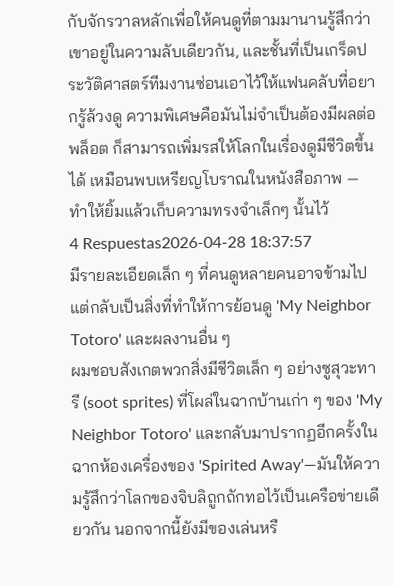กับจักรวาลหลักเพื่อให้คนดูที่ตามมานานรู้สึกว่าเขาอยู่ในความลับเดียวกัน, และชั้นที่เป็นเกร็ดประวัติศาสตร์ทีมงานซ่อนเอาไว้ให้แฟนคลับที่อยากรู้ล้วงดู ความพิเศษคือมันไม่จำเป็นต้องมีผลต่อพล็อต ก็สามารถเพิ่มรสให้โลกในเรื่องดูมีชีวิตขึ้นได้ เหมือนพบเหรียญโบราณในหนังสือภาพ — ทำให้ยิ้มแล้วเก็บความทรงจำเล็กๆ นั้นไว้
4 Respuestas2026-04-28 18:37:57
มีรายละเอียดเล็ก ๆ ที่คนดูหลายคนอาจข้ามไป แต่กลับเป็นสิ่งที่ทำให้การย้อนดู 'My Neighbor Totoro' และผลงานอื่น ๆ
ผมชอบสังเกตพวกสิ่งมีชีวิตเล็ก ๆ อย่างซูสุวะทารี (soot sprites) ที่โผล่ในฉากบ้านเก่า ๆ ของ 'My Neighbor Totoro' และกลับมาปรากฏอีกครั้งในฉากห้องเครื่องของ 'Spirited Away'—มันให้ความรู้สึกว่าโลกของจิบลิถูกถักทอไว้เป็นเครือข่ายเดียวกัน นอกจากนี้ยังมีของเล่นหรื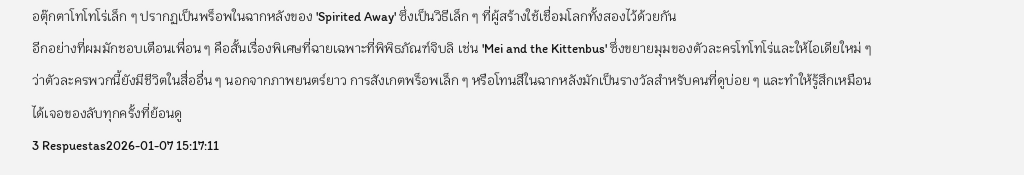อตุ๊กตาโทโทโร่เล็ก ๆ ปรากฏเป็นพร็อพในฉากหลังของ 'Spirited Away' ซึ่งเป็นวิธีเล็ก ๆ ที่ผู้สร้างใช้เชื่อมโลกทั้งสองไว้ด้วยกัน
อีกอย่างที่ผมมักชอบเตือนเพื่อน ๆ คือสั้นเรื่องพิเศษที่ฉายเฉพาะที่พิพิธภัณฑ์จิบลิ เช่น 'Mei and the Kittenbus' ซึ่งขยายมุมของตัวละครโทโทโร่และให้ไอเดียใหม่ ๆ ว่าตัวละครพวกนี้ยังมีชีวิตในสื่ออื่น ๆ นอกจากภาพยนตร์ยาว การสังเกตพร็อพเล็ก ๆ หรือโทนสีในฉากหลังมักเป็นรางวัลสำหรับคนที่ดูบ่อย ๆ และทำให้รู้สึกเหมือนได้เจอของลับทุกครั้งที่ย้อนดู
3 Respuestas2026-01-07 15:17:11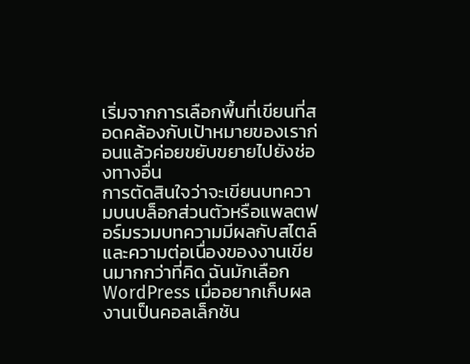เริ่มจากการเลือกพื้นที่เขียนที่สอดคล้องกับเป้าหมายของเราก่อนแล้วค่อยขยับขยายไปยังช่องทางอื่น
การตัดสินใจว่าจะเขียนบทความบนบล็อกส่วนตัวหรือแพลตฟอร์มรวมบทความมีผลกับสไตล์และความต่อเนื่องของงานเขียนมากกว่าที่คิด ฉันมักเลือก WordPress เมื่ออยากเก็บผลงานเป็นคอลเล็กชัน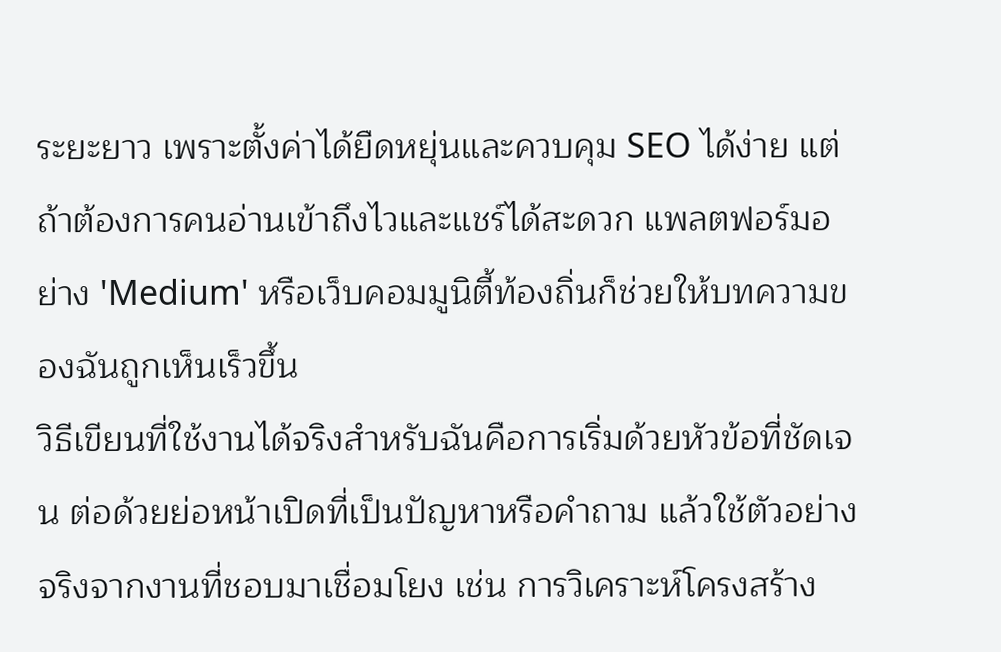ระยะยาว เพราะตั้งค่าได้ยืดหยุ่นและควบคุม SEO ได้ง่าย แต่ถ้าต้องการคนอ่านเข้าถึงไวและแชร์ได้สะดวก แพลตฟอร์มอย่าง 'Medium' หรือเว็บคอมมูนิตี้ท้องถิ่นก็ช่วยให้บทความของฉันถูกเห็นเร็วขึ้น
วิธีเขียนที่ใช้งานได้จริงสำหรับฉันคือการเริ่มด้วยหัวข้อที่ชัดเจน ต่อด้วยย่อหน้าเปิดที่เป็นปัญหาหรือคำถาม แล้วใช้ตัวอย่างจริงจากงานที่ชอบมาเชื่อมโยง เช่น การวิเคราะห์โครงสร้าง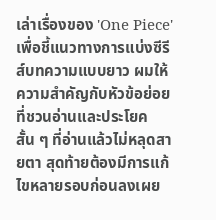เล่าเรื่องของ 'One Piece' เพื่อชี้แนวทางการแบ่งซีรีส์บทความแบบยาว ผมให้ความสำคัญกับหัวข้อย่อยที่ชวนอ่านและประโยคสั้น ๆ ที่อ่านแล้วไม่หลุดสายตา สุดท้ายต้องมีการแก้ไขหลายรอบก่อนลงเผย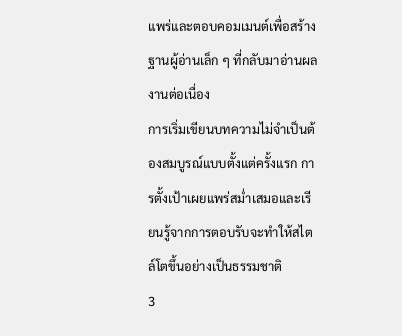แพร่และตอบคอมเมนต์เพื่อสร้างฐานผู้อ่านเล็ก ๆ ที่กลับมาอ่านผลงานต่อเนื่อง
การเริ่มเขียนบทความไม่จำเป็นต้องสมบูรณ์แบบตั้งแต่ครั้งแรก การตั้งเป้าเผยแพร่สม่ำเสมอและเรียนรู้จากการตอบรับจะทำให้สไตล์โตขึ้นอย่างเป็นธรรมชาติ
3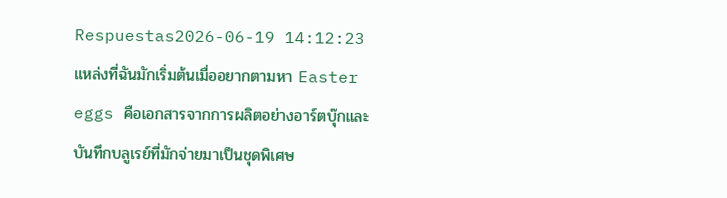Respuestas2026-06-19 14:12:23
แหล่งที่ฉันมักเริ่มต้นเมื่ออยากตามหา Easter eggs คือเอกสารจากการผลิตอย่างอาร์ตบุ๊กและบันทึกบลูเรย์ที่มักจ่ายมาเป็นชุดพิเศษ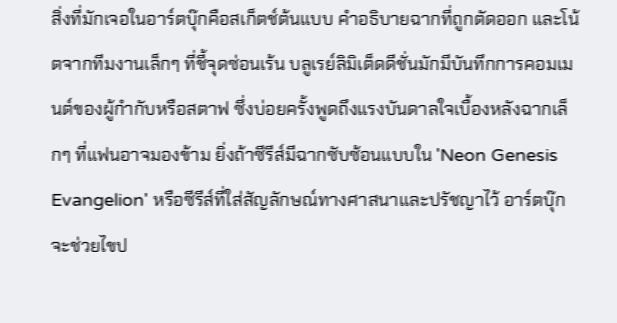สิ่งที่มักเจอในอาร์ตบุ๊กคือสเก็ตช์ต้นแบบ คำอธิบายฉากที่ถูกตัดออก และโน้ตจากทีมงานเล็กๆ ที่ชี้จุดซ่อนเร้น บลูเรย์ลิมิเต็ดดีชั่นมักมีบันทึกการคอมเมนต์ของผู้กำกับหรือสตาฟ ซึ่งบ่อยครั้งพูดถึงแรงบันดาลใจเบื้องหลังฉากเล็กๆ ที่แฟนอาจมองข้าม ยิ่งถ้าซีรีส์มีฉากซับซ้อนแบบใน 'Neon Genesis Evangelion' หรือซีรีส์ที่ใส่สัญลักษณ์ทางศาสนาและปรัชญาไว้ อาร์ตบุ๊กจะช่วยไขป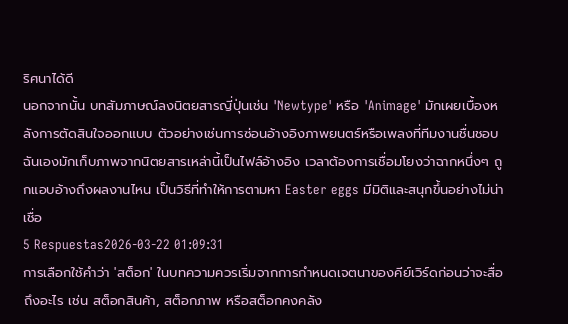ริศนาได้ดี
นอกจากนั้น บทสัมภาษณ์ลงนิตยสารญี่ปุ่นเช่น 'Newtype' หรือ 'Animage' มักเผยเบื้องหลังการตัดสินใจออกแบบ ตัวอย่างเช่นการซ่อนอ้างอิงภาพยนตร์หรือเพลงที่ทีมงานชื่นชอบ ฉันเองมักเก็บภาพจากนิตยสารเหล่านี้เป็นไฟล์อ้างอิง เวลาต้องการเชื่อมโยงว่าฉากหนึ่งๆ ถูกแอบอ้างถึงผลงานไหน เป็นวิธีที่ทำให้การตามหา Easter eggs มีมิติและสนุกขึ้นอย่างไม่น่าเชื่อ
5 Respuestas2026-03-22 01:09:31
การเลือกใช้คำว่า 'สต็อก' ในบทความควรเริ่มจากการกำหนดเจตนาของคีย์เวิร์ดก่อนว่าจะสื่อถึงอะไร เช่น สต็อกสินค้า, สต็อกภาพ หรือสต็อกคงคลัง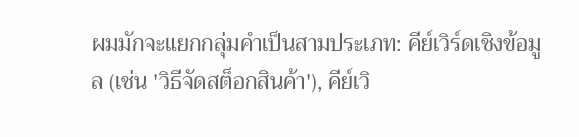ผมมักจะแยกกลุ่มคำเป็นสามประเภท: คีย์เวิร์ดเชิงข้อมูล (เช่น 'วิธีจัดสต็อกสินค้า'), คีย์เวิ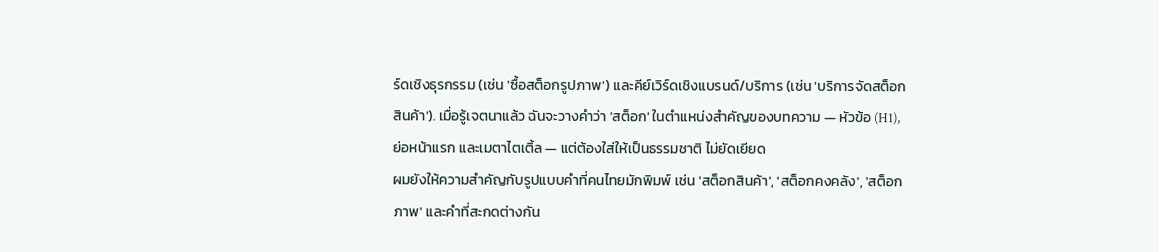ร์ดเชิงธุรกรรม (เช่น 'ซื้อสต็อกรูปภาพ') และคีย์เวิร์ดเชิงแบรนด์/บริการ (เช่น 'บริการจัดสต็อกสินค้า'). เมื่อรู้เจตนาแล้ว ฉันจะวางคำว่า 'สต็อก' ในตำแหน่งสำคัญของบทความ — หัวข้อ (H1), ย่อหน้าแรก และเมตาไตเติ้ล — แต่ต้องใส่ให้เป็นธรรมชาติ ไม่ยัดเยียด
ผมยังให้ความสำคัญกับรูปแบบคำที่คนไทยมักพิมพ์ เช่น 'สต็อกสินค้า', 'สต็อกคงคลัง', 'สต็อกภาพ' และคำที่สะกดต่างกัน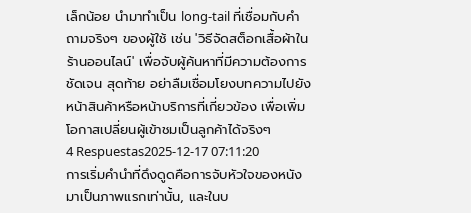เล็กน้อย นำมาทำเป็น long-tail ที่เชื่อมกับคำถามจริงๆ ของผู้ใช้ เช่น 'วิธีจัดสต็อกเสื้อผ้าในร้านออนไลน์' เพื่อจับผู้ค้นหาที่มีความต้องการชัดเจน สุดท้าย อย่าลืมเชื่อมโยงบทความไปยังหน้าสินค้าหรือหน้าบริการที่เกี่ยวข้อง เพื่อเพิ่มโอกาสเปลี่ยนผู้เข้าชมเป็นลูกค้าได้จริงๆ
4 Respuestas2025-12-17 07:11:20
การเริ่มคำนำที่ดึงดูดคือการจับหัวใจของหนังมาเป็นภาพแรกเท่านั้น, และในบ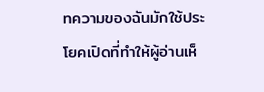ทความของฉันมักใช้ประโยคเปิดที่ทำให้ผู้อ่านเห็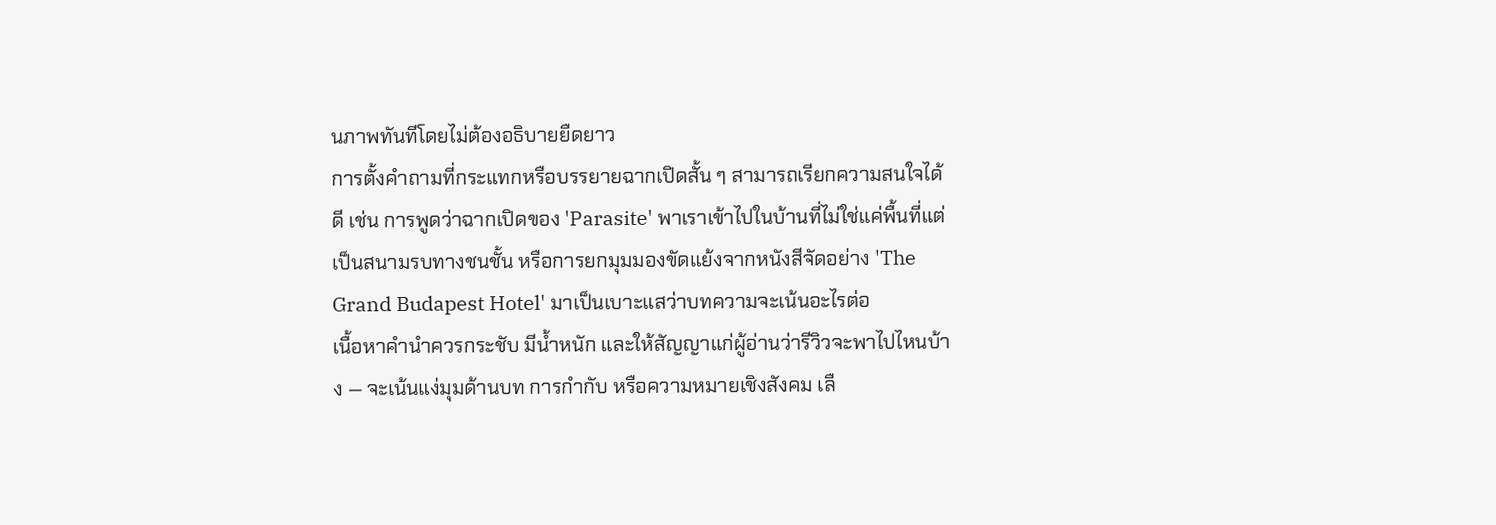นภาพทันทีโดยไม่ต้องอธิบายยืดยาว
การตั้งคำถามที่กระแทกหรือบรรยายฉากเปิดสั้น ๆ สามารถเรียกความสนใจได้ดี เช่น การพูดว่าฉากเปิดของ 'Parasite' พาเราเข้าไปในบ้านที่ไม่ใช่แค่พื้นที่แต่เป็นสนามรบทางชนชั้น หรือการยกมุมมองขัดแย้งจากหนังสีจัดอย่าง 'The Grand Budapest Hotel' มาเป็นเบาะแสว่าบทความจะเน้นอะไรต่อ
เนื้อหาคำนำควรกระชับ มีน้ำหนัก และให้สัญญาแก่ผู้อ่านว่ารีวิวจะพาไปไหนบ้าง — จะเน้นแง่มุมด้านบท การกำกับ หรือความหมายเชิงสังคม เลื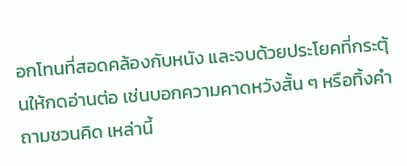อกโทนที่สอดคล้องกับหนัง และจบด้วยประโยคที่กระตุ้นให้กดอ่านต่อ เช่นบอกความคาดหวังสั้น ๆ หรือทิ้งคำถามชวนคิด เหล่านี้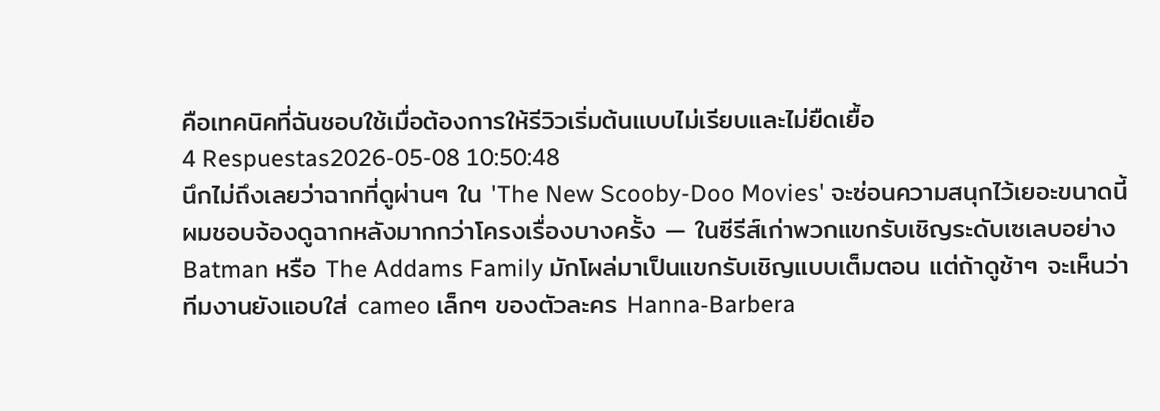คือเทคนิคที่ฉันชอบใช้เมื่อต้องการให้รีวิวเริ่มต้นแบบไม่เรียบและไม่ยืดเยื้อ
4 Respuestas2026-05-08 10:50:48
นึกไม่ถึงเลยว่าฉากที่ดูผ่านๆ ใน 'The New Scooby-Doo Movies' จะซ่อนความสนุกไว้เยอะขนาดนี้
ผมชอบจ้องดูฉากหลังมากกว่าโครงเรื่องบางครั้ง — ในซีรีส์เก่าพวกแขกรับเชิญระดับเซเลบอย่าง Batman หรือ The Addams Family มักโผล่มาเป็นแขกรับเชิญแบบเต็มตอน แต่ถ้าดูช้าๆ จะเห็นว่าทีมงานยังแอบใส่ cameo เล็กๆ ของตัวละคร Hanna‑Barbera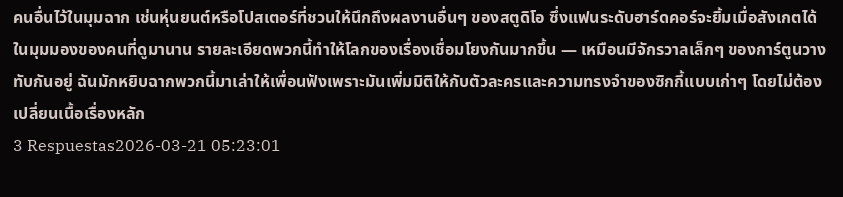คนอื่นไว้ในมุมฉาก เช่นหุ่นยนต์หรือโปสเตอร์ที่ชวนให้นึกถึงผลงานอื่นๆ ของสตูดิโอ ซึ่งแฟนระดับฮาร์ดคอร์จะยิ้มเมื่อสังเกตได้
ในมุมมองของคนที่ดูมานาน รายละเอียดพวกนี้ทำให้โลกของเรื่องเชื่อมโยงกันมากขึ้น — เหมือนมีจักรวาลเล็กๆ ของการ์ตูนวางทับกันอยู่ ฉันมักหยิบฉากพวกนี้มาเล่าให้เพื่อนฟังเพราะมันเพิ่มมิติให้กับตัวละครและความทรงจำของซิกกี้แบบเก่าๆ โดยไม่ต้องเปลี่ยนเนื้อเรื่องหลัก
3 Respuestas2026-03-21 05:23:01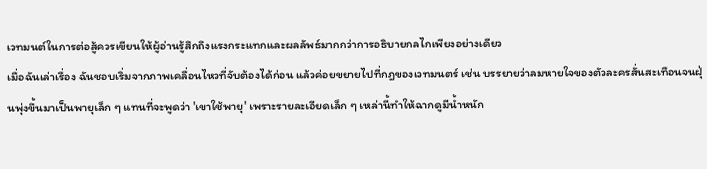เวทมนต์ในการต่อสู้ควรเขียนให้ผู้อ่านรู้สึกถึงแรงกระแทกและผลลัพธ์มากกว่าการอธิบายกลไกเพียงอย่างเดียว
เมื่อฉันเล่าเรื่อง ฉันชอบเริ่มจากภาพเคลื่อนไหวที่จับต้องได้ก่อน แล้วค่อยขยายไปที่กฎของเวทมนตร์ เช่น บรรยายว่าลมหายใจของตัวละครสั่นสะเทือนจนฝุ่นพุ่งขึ้นมาเป็นพายุเล็ก ๆ แทนที่จะพูดว่า 'เขาใช้พายุ' เพราะรายละเอียดเล็ก ๆ เหล่านี้ทำให้ฉากดูมีน้ำหนัก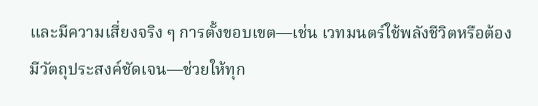และมีความเสี่ยงจริง ๆ การตั้งขอบเขต—เช่น เวทมนตร์ใช้พลังชีวิตหรือต้องมีวัตถุประสงค์ชัดเจน—ช่วยให้ทุก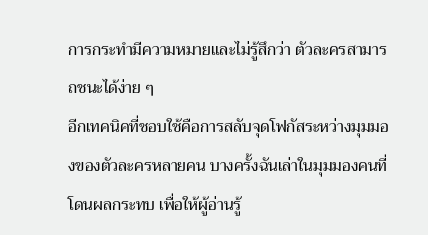การกระทำมีความหมายและไม่รู้สึกว่า ตัวละครสามารถชนะได้ง่าย ๆ
อีกเทคนิคที่ชอบใช้คือการสลับจุดโฟกัสระหว่างมุมมองของตัวละครหลายคน บางครั้งฉันเล่าในมุมมองคนที่โดนผลกระทบ เพื่อให้ผู้อ่านรู้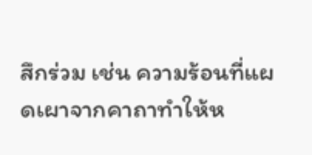สึกร่วม เช่น ความร้อนที่แผดเผาจากคาถาทำให้ห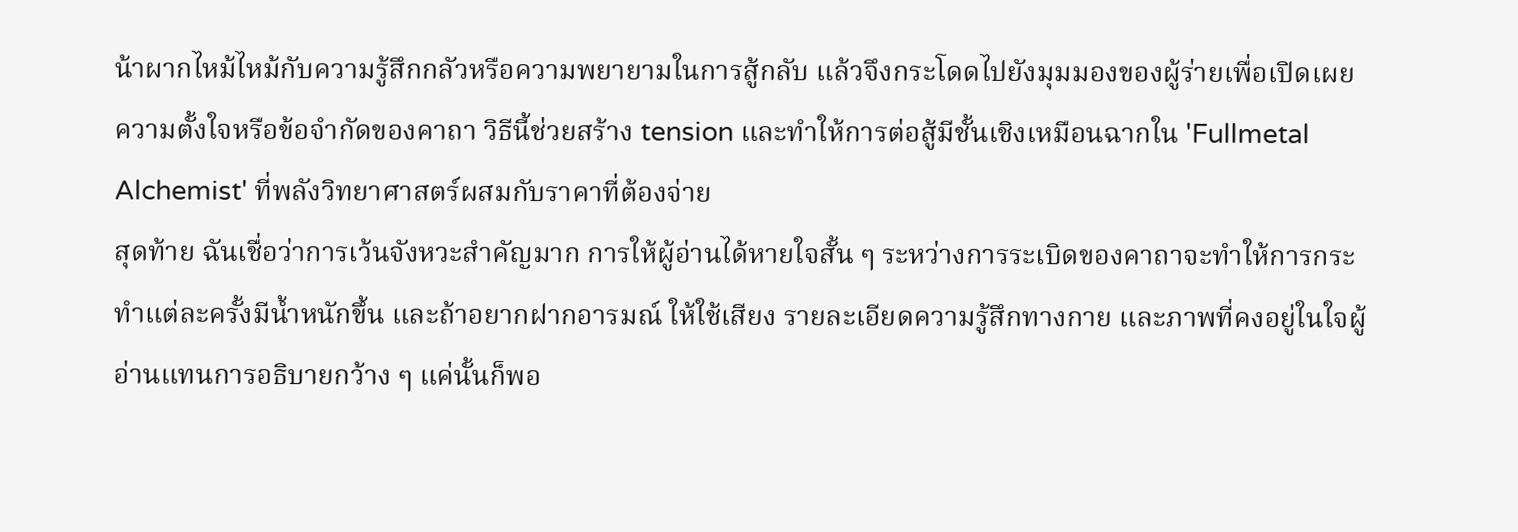น้าผากไหม้ไหม้กับความรู้สึกกลัวหรือความพยายามในการสู้กลับ แล้วจึงกระโดดไปยังมุมมองของผู้ร่ายเพื่อเปิดเผยความตั้งใจหรือข้อจำกัดของคาถา วิธีนี้ช่วยสร้าง tension และทำให้การต่อสู้มีชั้นเชิงเหมือนฉากใน 'Fullmetal Alchemist' ที่พลังวิทยาศาสตร์ผสมกับราคาที่ต้องจ่าย
สุดท้าย ฉันเชื่อว่าการเว้นจังหวะสำคัญมาก การให้ผู้อ่านได้หายใจสั้น ๆ ระหว่างการระเบิดของคาถาจะทำให้การกระทำแต่ละครั้งมีน้ำหนักขึ้น และถ้าอยากฝากอารมณ์ ให้ใช้เสียง รายละเอียดความรู้สึกทางกาย และภาพที่คงอยู่ในใจผู้อ่านแทนการอธิบายกว้าง ๆ แค่นั้นก็พอ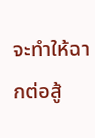จะทำให้ฉากต่อสู้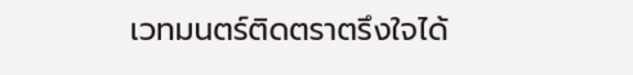เวทมนตร์ติดตราตรึงใจได้